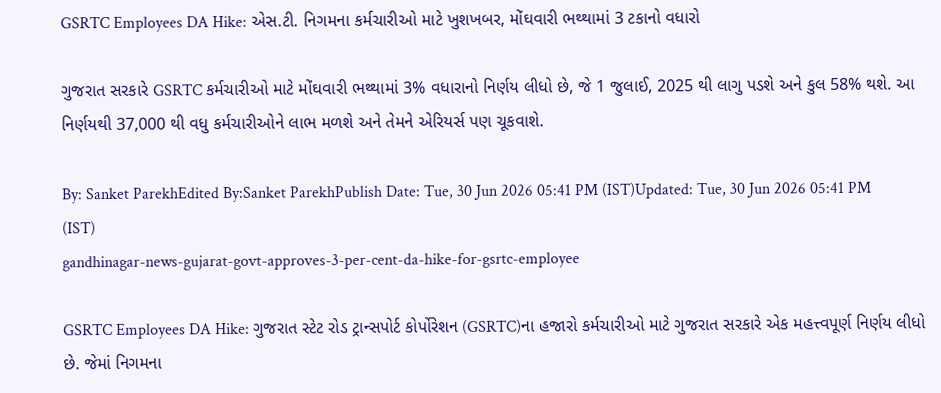GSRTC Employees DA Hike: એસ.ટી. નિગમના કર્મચારીઓ માટે ખુશખબર, મોંઘવારી ભથ્થામાં 3 ટકાનો વધારો

ગુજરાત સરકારે GSRTC કર્મચારીઓ માટે મોંઘવારી ભથ્થામાં 3% વધારાનો નિર્ણય લીધો છે, જે 1 જુલાઈ, 2025 થી લાગુ પડશે અને કુલ 58% થશે. આ નિર્ણયથી 37,000 થી વધુ કર્મચારીઓને લાભ મળશે અને તેમને એરિયર્સ પણ ચૂકવાશે.

By: Sanket ParekhEdited By:Sanket ParekhPublish Date: Tue, 30 Jun 2026 05:41 PM (IST)Updated: Tue, 30 Jun 2026 05:41 PM (IST)
gandhinagar-news-gujarat-govt-approves-3-per-cent-da-hike-for-gsrtc-employee

GSRTC Employees DA Hike: ગુજરાત સ્ટેટ રોડ ટ્રાન્સપોર્ટ કોર્પોરેશન (GSRTC)ના હજારો કર્મચારીઓ માટે ગુજરાત સરકારે એક મહત્ત્વપૂર્ણ નિર્ણય લીધો છે. જેમાં નિગમના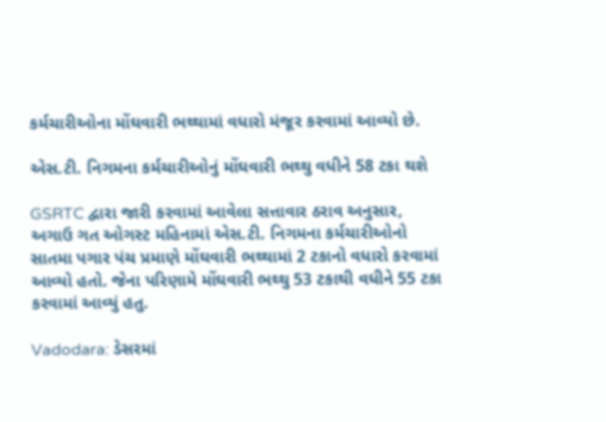કર્મચારીઓના મોંઘવારી ભથ્થામાં વધારો મંજૂર કરવામાં આવ્યો છે.

એસ.ટી. નિગમના કર્મચારીઓનું મોંઘવારી ભથ્થુ વધીને 58 ટકા થશે

GSRTC દ્વારા જારી કરવામાં આવેલા સત્તાવાર ઠરાવ અનુસાર, અગાઉ ગત ઓગસ્ટ મહિનામાં એસ.ટી. નિગમના કર્મચારીઓનો સાતમા પગાર પંચ પ્રમાણે મોંઘવારી ભથ્થામાં 2 ટકાનો વધારો કરવામાં આવ્યો હતો. જેના પરિણામે મોંઘવારી ભથ્થુ 53 ટકાથી વધીને 55 ટકા કરવામાં આવ્યું હતુ.

Vadodara: ડેસરમાં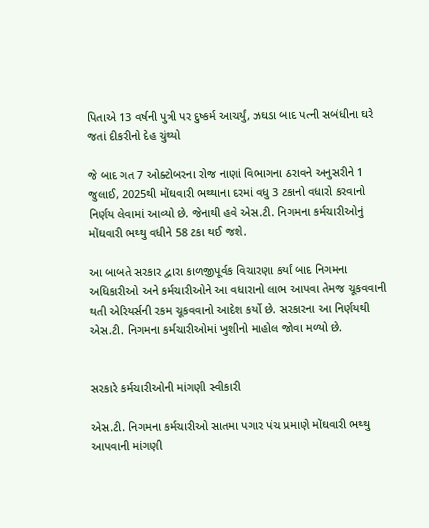પિતાએ 13 વર્ષની પુત્રી પર દુષ્કર્મ આચર્યું, ઝઘડા બાદ પત્ની સબંધીના ઘરે જતાં દીકરીનો દેહ ચુંથ્યો

જે બાદ ગત 7 ઓક્ટોબરના રોજ નાણાં વિભાગના ઠરાવને અનુસરીને 1 જુલાઈ, 2025થી મોંઘવારી ભથ્થાના દરમાં વધુ 3 ટકાનો વધારો કરવાનો નિર્ણય લેવામાં આવ્યો છે. જેનાથી હવે એસ.ટી. નિગમના કર્મચારીઓનું મોંઘવારી ભથ્થુ વધીને 58 ટકા થઈ જશે.

આ બાબતે સરકાર દ્વારા કાળજીપૂર્વક વિચારણા કર્યાં બાદ નિગમના અધિકારીઓ અને કર્મચારીઓને આ વધારાનો લાભ આપવા તેમજ ચૂકવવાની થતી એરિયર્સની રકમ ચૂકવવાનો આદેશ કર્યો છે. સરકારના આ નિર્ણયથી એસ.ટી. નિગમના કર્મચારીઓમાં ખુશીનો માહોલ જોવા મળ્યો છે.


સરકારે કર્મચારીઓની માંગણી સ્વીકારી

એસ.ટી. નિગમના કર્મચારીઓ સાતમા પગાર પંચ પ્રમાણે મોંઘવારી ભથ્થુ આપવાની માંગણી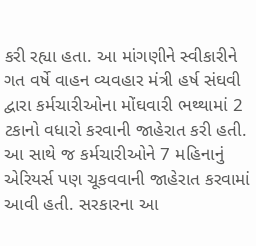કરી રહ્યા હતા. આ માંગણીને સ્વીકારીને ગત વર્ષે વાહન વ્યવહાર મંત્રી હર્ષ સંઘવી દ્વારા કર્મચારીઓના મોંઘવારી ભથ્થામાં 2 ટકાનો વધારો કરવાની જાહેરાત કરી હતી. આ સાથે જ કર્મચારીઓને 7 મહિનાનું એરિયર્સ પણ ચૂકવવાની જાહેરાત કરવામાં આવી હતી. સરકારના આ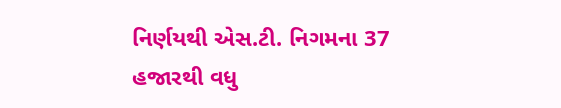નિર્ણયથી એસ.ટી. નિગમના 37 હજારથી વધુ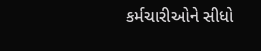કર્મચારીઓને સીધો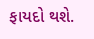ફાયદો થશે.